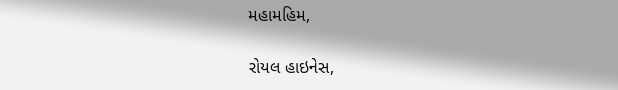મહામહિમ,

રોયલ હાઇનેસ,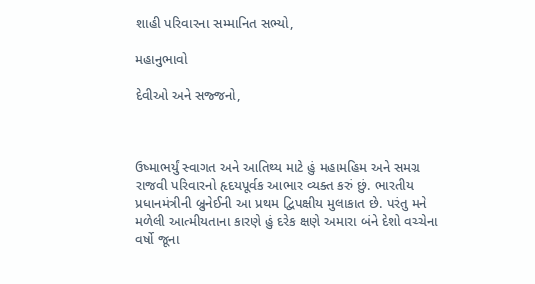શાહી પરિવારના સમ્માનિત સભ્યો,

મહાનુભાવો

દેવીઓ અને સજ્જનો,



ઉષ્માભર્યું સ્વાગત અને આતિથ્ય માટે હું મહામહિમ અને સમગ્ર રાજવી પરિવારનો હૃદયપૂર્વક આભાર વ્યક્ત કરું છું. ભારતીય પ્રધાનમંત્રીની બ્રુનેઈની આ પ્રથમ દ્વિપક્ષીય મુલાકાત છે. પરંતુ મને મળેલી આત્મીયતાના કારણે હું દરેક ક્ષણે અમારા બંને દેશો વચ્ચેના વર્ષો જૂના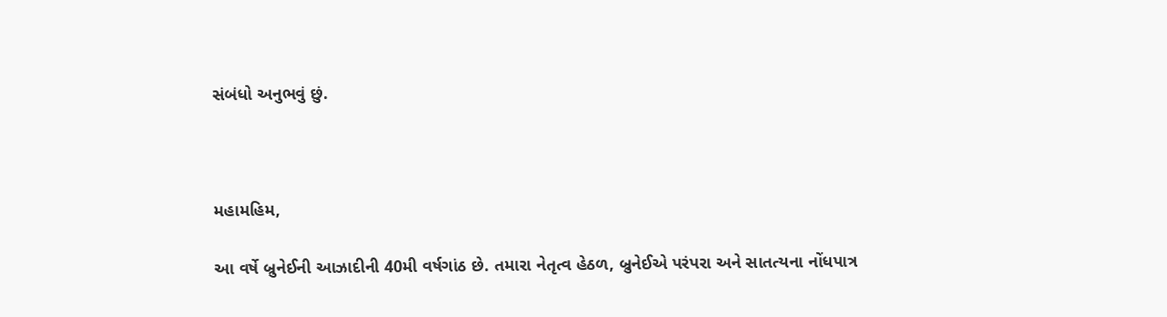સંબંધો અનુભવું છું.



મહામહિમ,

આ વર્ષે બ્રુનેઈની આઝાદીની 40મી વર્ષગાંઠ છે. તમારા નેતૃત્વ હેઠળ, બ્રુનેઈએ પરંપરા અને સાતત્યના નોંધપાત્ર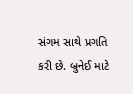સંગમ સાથે પ્રગતિ કરી છે. બ્રુનેઈ માટે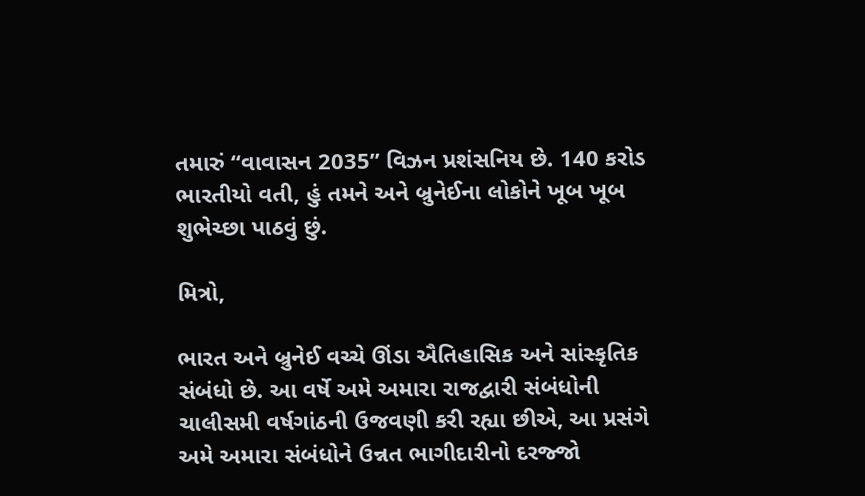તમારું “વાવાસન 2035” વિઝન પ્રશંસનિય છે. 140 કરોડ ભારતીયો વતી, હું તમને અને બ્રુનેઈના લોકોને ખૂબ ખૂબ શુભેચ્છા પાઠવું છું.

મિત્રો,

ભારત અને બ્રુનેઈ વચ્ચે ઊંડા ઐતિહાસિક અને સાંસ્કૃતિક સંબંધો છે. આ વર્ષે અમે અમારા રાજદ્વારી સંબંધોની ચાલીસમી વર્ષગાંઠની ઉજવણી કરી રહ્યા છીએ, આ પ્રસંગે અમે અમારા સંબંધોને ઉન્નત ભાગીદારીનો દરજ્જો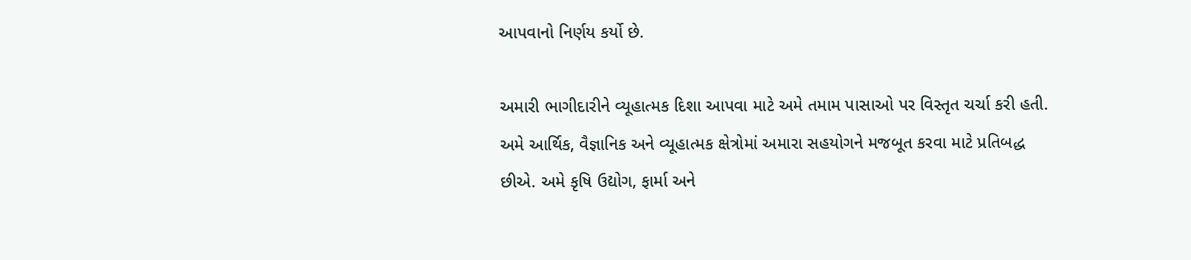આપવાનો નિર્ણય કર્યો છે.

અમારી ભાગીદારીને વ્યૂહાત્મક દિશા આપવા માટે અમે તમામ પાસાઓ પર વિસ્તૃત ચર્ચા કરી હતી. અમે આર્થિક, વૈજ્ઞાનિક અને વ્યૂહાત્મક ક્ષેત્રોમાં અમારા સહયોગને મજબૂત કરવા માટે પ્રતિબદ્ધ છીએ. અમે કૃષિ ઉદ્યોગ, ફાર્મા અને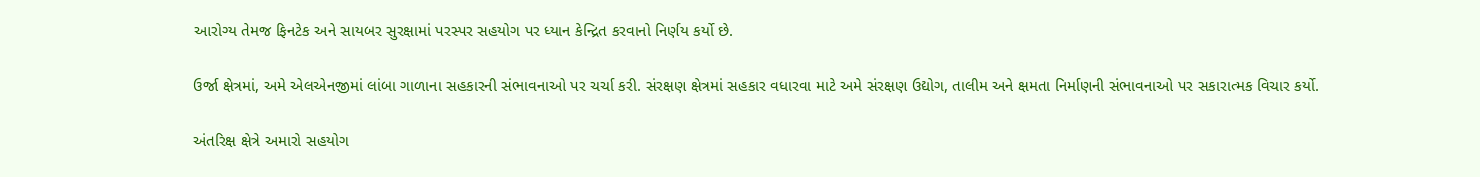આરોગ્ય તેમજ ફિનટેક અને સાયબર સુરક્ષામાં પરસ્પર સહયોગ પર ધ્યાન કેન્દ્રિત કરવાનો નિર્ણય કર્યો છે.

ઉર્જા ક્ષેત્રમાં, અમે એલએનજીમાં લાંબા ગાળાના સહકારની સંભાવનાઓ પર ચર્ચા કરી. સંરક્ષણ ક્ષેત્રમાં સહકાર વધારવા માટે અમે સંરક્ષણ ઉદ્યોગ, તાલીમ અને ક્ષમતા નિર્માણની સંભાવનાઓ પર સકારાત્મક વિચાર કર્યો.

અંતરિક્ષ ક્ષેત્રે અમારો સહયોગ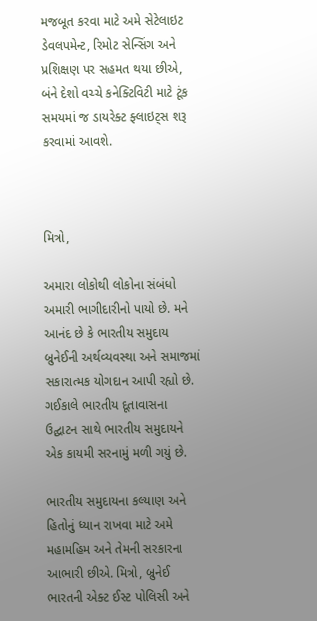મજબૂત કરવા માટે અમે સેટેલાઇટ ડેવલપમેન્ટ, રિમોટ સેન્સિંગ અને પ્રશિક્ષણ પર સહમત થયા છીએ, બંને દેશો વચ્ચે કનેક્ટિવિટી માટે ટૂંક સમયમાં જ ડાયરેક્ટ ફ્લાઇટ્સ શરૂ કરવામાં આવશે.



મિત્રો,

અમારા લોકોથી લોકોના સંબંધો અમારી ભાગીદારીનો પાયો છે. મને આનંદ છે કે ભારતીય સમુદાય બ્રુનેઈની અર્થવ્યવસ્થા અને સમાજમાં સકારાત્મક યોગદાન આપી રહ્યો છે. ગઈકાલે ભારતીય દૂતાવાસના ઉદ્ઘાટન સાથે ભારતીય સમુદાયને એક કાયમી સરનામું મળી ગયું છે.

ભારતીય સમુદાયના કલ્યાણ અને હિતોનું ધ્યાન રાખવા માટે અમે મહામહિમ અને તેમની સરકારના આભારી છીએ. મિત્રો, બ્રુનેઈ ભારતની એક્ટ ઈસ્ટ પોલિસી અને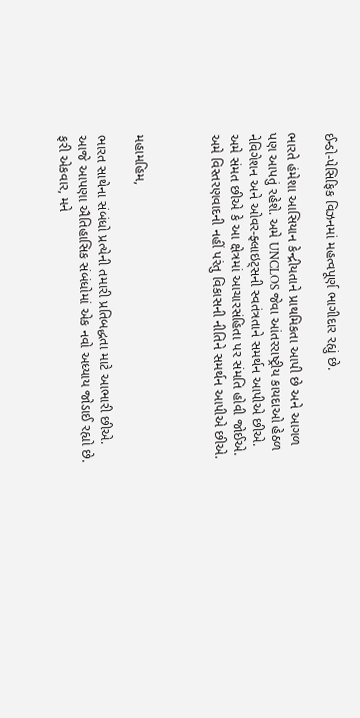ઈન્ડો-પેસિફિક વિઝનમાં મહત્વપૂર્ણ ભાગીદાર રહ્યું છે.

ભારતે હંમેશા આસિયાન કેન્દ્રીયતાને પ્રાથમિકતા આપી છે અને આગળ પણ આપતું રહેશે. અમે UNCLOS જેવા આંતરરાષ્ટ્રીય કાયદાઓ હેઠળ નેવિગેશન અને ઓવર-ફ્લાઇટ્સની સ્વતંત્રતાને સમર્થન આપીએ છીએ. અમે સંમત છીએ કે આ ક્ષેત્રમાં આચારસંહિતા પર સંમતિ હોવી જોઈએ. અમે વિસ્તરણવાદની નહીં પરંતુ વિકાસની નીતિને સમર્થન આપીએ છીએ.



મહામહિમ,

ભારત સાથેના સંબંધો પ્રત્યેની તમારી પ્રતિબદ્ધતા માટે આભારી છીએ. આજે આપણા ઐતિહાસિક સંબંધોમાં એક નવો અધ્યાય જોડાઈ રહ્યો છે. ફરી એકવાર, મને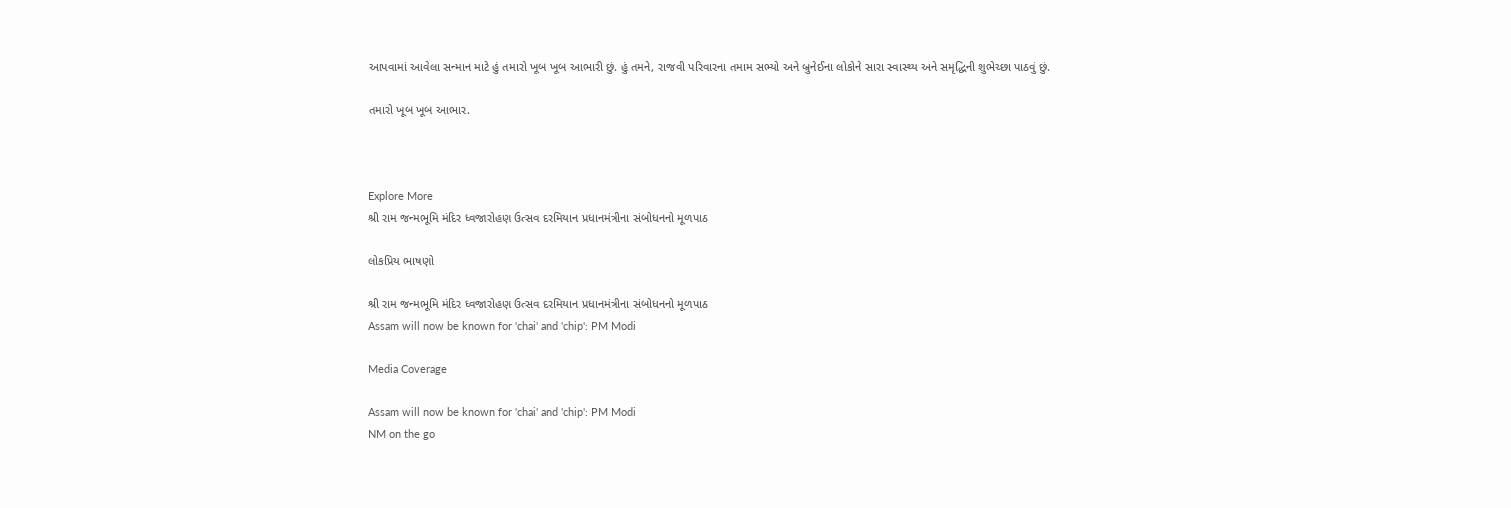આપવામાં આવેલા સન્માન માટે હું તમારો ખૂબ ખૂબ આભારી છું. હું તમને, રાજવી પરિવારના તમામ સભ્યો અને બ્રુનેઈના લોકોને સારા સ્વાસ્થ્ય અને સમૃદ્ધિની શુભેચ્છા પાઠવું છું.

તમારો ખૂબ ખૂબ આભાર.



Explore More
શ્રી રામ જન્મભૂમિ મંદિર ધ્વજારોહણ ઉત્સવ દરમિયાન પ્રધાનમંત્રીના સંબોધનનો મૂળપાઠ

લોકપ્રિય ભાષણો

શ્રી રામ જન્મભૂમિ મંદિર ધ્વજારોહણ ઉત્સવ દરમિયાન પ્રધાનમંત્રીના સંબોધનનો મૂળપાઠ
Assam will now be known for 'chai' and 'chip': PM Modi

Media Coverage

Assam will now be known for 'chai' and 'chip': PM Modi
NM on the go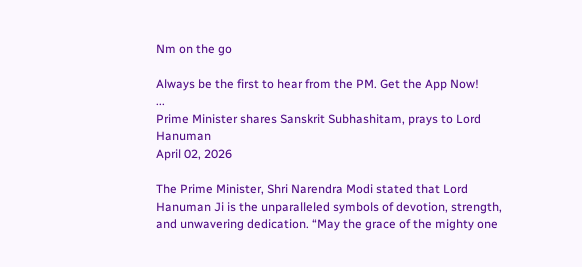Nm on the go

Always be the first to hear from the PM. Get the App Now!
...
Prime Minister shares Sanskrit Subhashitam, prays to Lord Hanuman
April 02, 2026

The Prime Minister, Shri Narendra Modi stated that Lord Hanuman Ji is the unparalleled symbols of devotion, strength, and unwavering dedication. “May the grace of the mighty one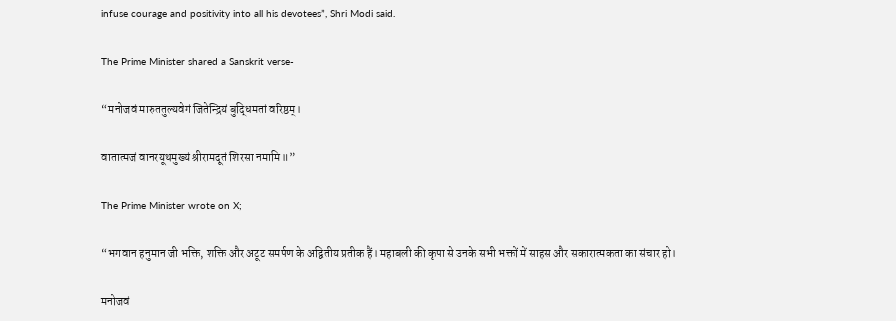infuse courage and positivity into all his devotees”, Shri Modi said.

The Prime Minister shared a Sanskrit verse-

“मनोजवं मारुततुल्यवेगं जितेन्द्रियं बुद्धिमतां वरिष्ठम्।

वातात्मजं वानरयूथमुख्यं श्रीरामदूतं शिरसा नमामि॥”

The Prime Minister wrote on X;

“भगवान हनुमान जी भक्ति, शक्ति और अटूट समर्पण के अद्वितीय प्रतीक हैं। महाबली की कृपा से उनके सभी भक्तों में साहस और सकारात्मकता का संचार हो।

मनोजवं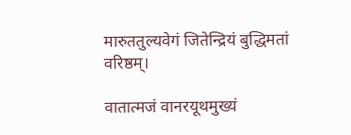मारुततुल्यवेगं जितेन्द्रियं बुद्धिमतां वरिष्ठम्।

वातात्मजं वानरयूथमुख्यं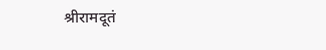श्रीरामदूतं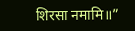शिरसा नमामि॥”